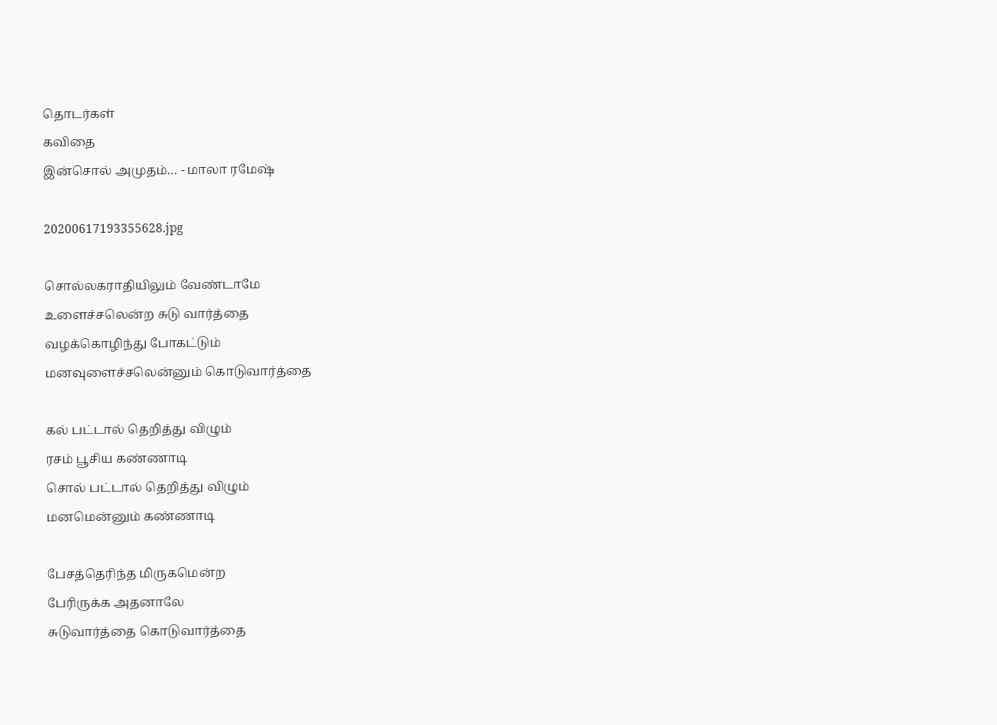தொடர்கள்
கவிதை
இன்சொல் அமுதம்… - மாலா ரமேஷ்

20200617193355628.jpg

சொல்லகராதியிலும் வேண்டாமே
உளைச்சலென்ற சுடு வார்த்தை
வழக்கொழிந்து போகட்டும்
மனவுளைச்சலென்னும் கொடுவார்த்தை

கல் பட்டால் தெறித்து விழும்
ரசம் பூசிய கண்ணாடி
சொல் பட்டால் தெறித்து விழும்
மனமென்னும் கண்ணாடி

பேசத்தெரிந்த மிருகமென்ற
பேரிருக்க அதனாலே
சுடுவார்த்தை கொடுவார்த்தை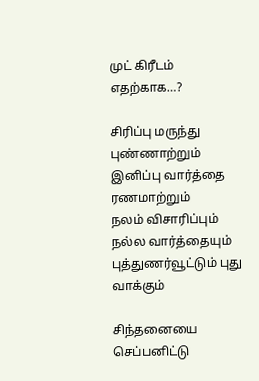முட் கிரீடம் எதற்காக…?

சிரிப்பு மருந்து புண்ணாற்றும்
இனிப்பு வார்த்தை ரணமாற்றும்
நலம் விசாரிப்பும் நல்ல வார்த்தையும்
புத்துணர்வூட்டும் புது வாக்கும்

சிந்தனையை செப்பனிட்டு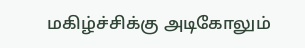மகிழ்ச்சிக்கு அடிகோலும்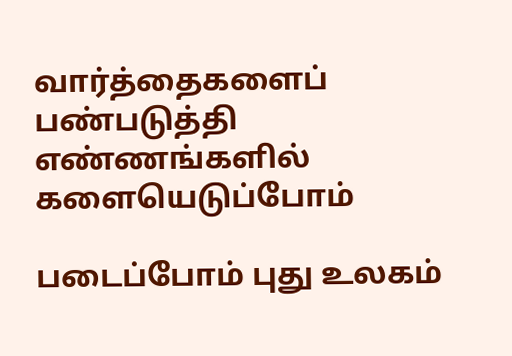வார்த்தைகளைப் பண்படுத்தி
எண்ணங்களில் களையெடுப்போம்

படைப்போம் புது உலகம்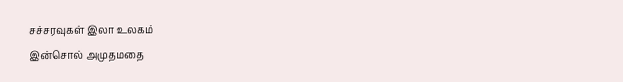சச்சரவுகள் இலா உலகம்
இன்சொல் அமுதமதை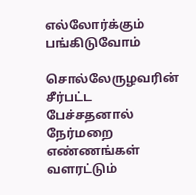எல்லோர்க்கும் பங்கிடுவோம்

சொல்லேருழவரின் சீர்பட்ட பேச்சதனால்
நேர்மறை எண்ணங்கள் வளரட்டும்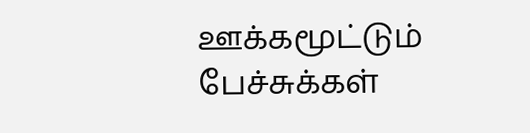ஊக்கமூட்டும் பேச்சுக்கள்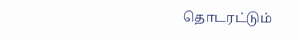தொடரட்டும்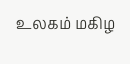உலகம் மகிழ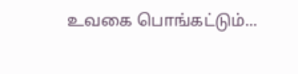உவகை பொங்கட்டும்...